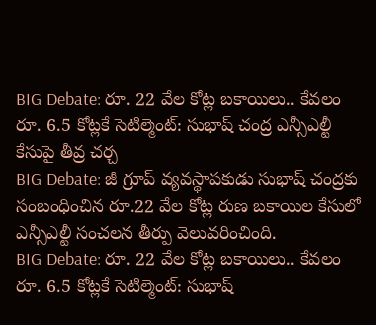BIG Debate: రూ. 22 వేల కోట్ల బకాయిలు.. కేవలం రూ. 6.5 కోట్లకే సెటిల్మెంట్: సుభాష్ చంద్ర ఎన్సీఎల్టీ కేసుపై తీవ్ర చర్చ
BIG Debate: జీ గ్రూప్ వ్యవస్థాపకుడు సుభాష్ చంద్రకు సంబంధించిన రూ.22 వేల కోట్ల రుణ బకాయిల కేసులో ఎన్సీఎల్టీ సంచలన తీర్పు వెలువరించింది.
BIG Debate: రూ. 22 వేల కోట్ల బకాయిలు.. కేవలం రూ. 6.5 కోట్లకే సెటిల్మెంట్: సుభాష్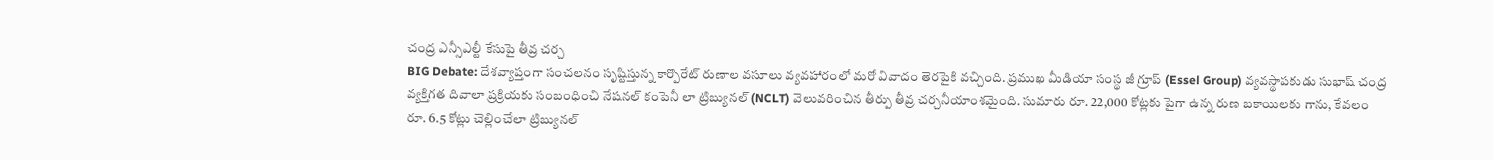చంద్ర ఎన్సీఎల్టీ కేసుపై తీవ్ర చర్చ
BIG Debate: దేశవ్యాప్తంగా సంచలనం సృష్టిస్తున్న కార్పొరేట్ రుణాల వసూలు వ్యవహారంలో మరో వివాదం తెరపైకి వచ్చింది. ప్రముఖ మీడియా సంస్థ జీ గ్రూప్ (Essel Group) వ్యవస్థాపకుడు సుభాష్ చంద్ర వ్యక్తిగత దివాలా ప్రక్రియకు సంబంధించి నేషనల్ కంపెనీ లా ట్రిబ్యునల్ (NCLT) వెలువరించిన తీర్పు తీవ్ర చర్చనీయాంశమైంది. సుమారు రూ. 22,000 కోట్లకు పైగా ఉన్న రుణ బకాయిలకు గాను, కేవలం రూ. 6.5 కోట్లు చెల్లించేలా ట్రిబ్యునల్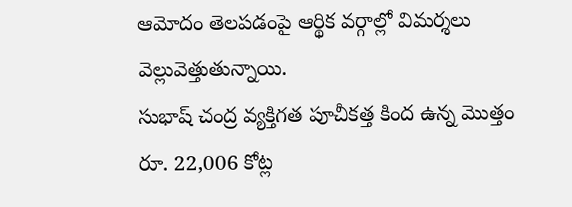ఆమోదం తెలపడంపై ఆర్థిక వర్గాల్లో విమర్శలు వెల్లువెత్తుతున్నాయి.
సుభాష్ చంద్ర వ్యక్తిగత పూచీకత్త కింద ఉన్న మొత్తం రూ. 22,006 కోట్ల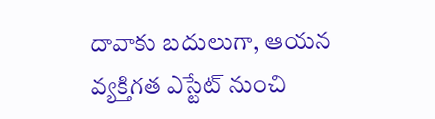దావాకు బదులుగా, ఆయన వ్యక్తిగత ఎస్టేట్ నుంచి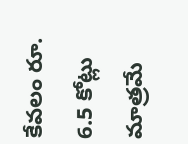కేవలం రూ. 6.5 కోట్లు మాత్రమే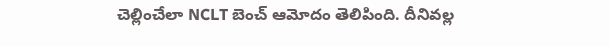చెల్లించేలా NCLT బెంచ్ ఆమోదం తెలిపింది. దీనివల్ల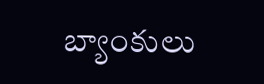బ్యాంకులు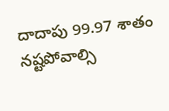దాదాపు 99.97 శాతం నష్టపోవాల్సి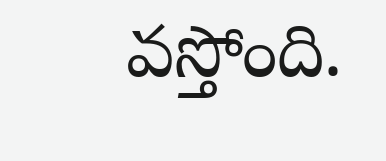వస్తోంది.